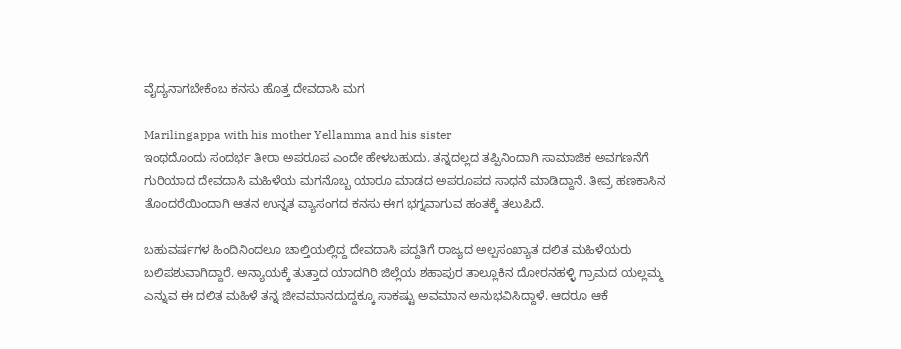ವೈದ್ಯನಾಗಬೇಕೆಂಬ ಕನಸು ಹೊತ್ತ ದೇವದಾಸಿ ಮಗ

Marilingappa with his mother Yellamma and his sister
ಇಂಥದೊಂದು ಸಂದರ್ಭ ತೀರಾ ಅಪರೂಪ ಎಂದೇ ಹೇಳಬಹುದು. ತನ್ನದಲ್ಲದ ತಪ್ಪಿನಿಂದಾಗಿ ಸಾಮಾಜಿಕ ಅವಗಣನೆಗೆ ಗುರಿಯಾದ ದೇವದಾಸಿ ಮಹಿಳೆಯ ಮಗನೊಬ್ಬ ಯಾರೂ ಮಾಡದ ಅಪರೂಪದ ಸಾಧನೆ ಮಾಡಿದ್ದಾನೆ. ತೀವ್ರ ಹಣಕಾಸಿನ ತೊಂದರೆಯಿಂದಾಗಿ ಆತನ ಉನ್ನತ ವ್ಯಾಸಂಗದ ಕನಸು ಈಗ ಭಗ್ನವಾಗುವ ಹಂತಕ್ಕೆ ತಲುಪಿದೆ.

ಬಹುವರ್ಷಗಳ ಹಿಂದಿನಿಂದಲೂ ಚಾಲ್ತಿಯಲ್ಲಿದ್ದ ದೇವದಾಸಿ ಪದ್ದತಿಗೆ ರಾಜ್ಯದ ಅಲ್ಪಸಂಖ್ಯಾತ ದಲಿತ ಮಹಿಳೆಯರು ಬಲಿಪಶುವಾಗಿದ್ದಾರೆ. ಅನ್ಯಾಯಕ್ಕೆ ತುತ್ತಾದ ಯಾದಗಿರಿ ಜಿಲ್ಲೆಯ ಶಹಾಪುರ ತಾಲ್ಲೂಕಿನ ದೋರನಹಳ್ಳಿ ಗ್ರಾಮದ ಯಲ್ಲಮ್ಮ ಎನ್ನುವ ಈ ದಲಿತ ಮಹಿಳೆ ತನ್ನ ಜೀವಮಾನದುದ್ದಕ್ಕೂ ಸಾಕಷ್ಟು ಅವಮಾನ ಅನುಭವಿಸಿದ್ದಾಳೆ. ಆದರೂ ಆಕೆ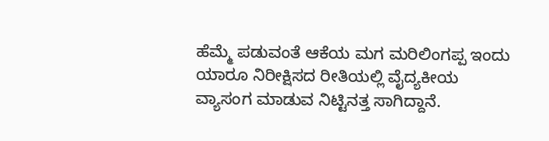ಹೆಮ್ಮೆ ಪಡುವಂತೆ ಆಕೆಯ ಮಗ ಮರಿಲಿಂಗಪ್ಪ ಇಂದು ಯಾರೂ ನಿರೀಕ್ಷಿಸದ ರೀತಿಯಲ್ಲಿ ವೈದ್ಯಕೀಯ ವ್ಯಾಸಂಗ ಮಾಡುವ ನಿಟ್ಟಿನತ್ತ ಸಾಗಿದ್ದಾನೆ.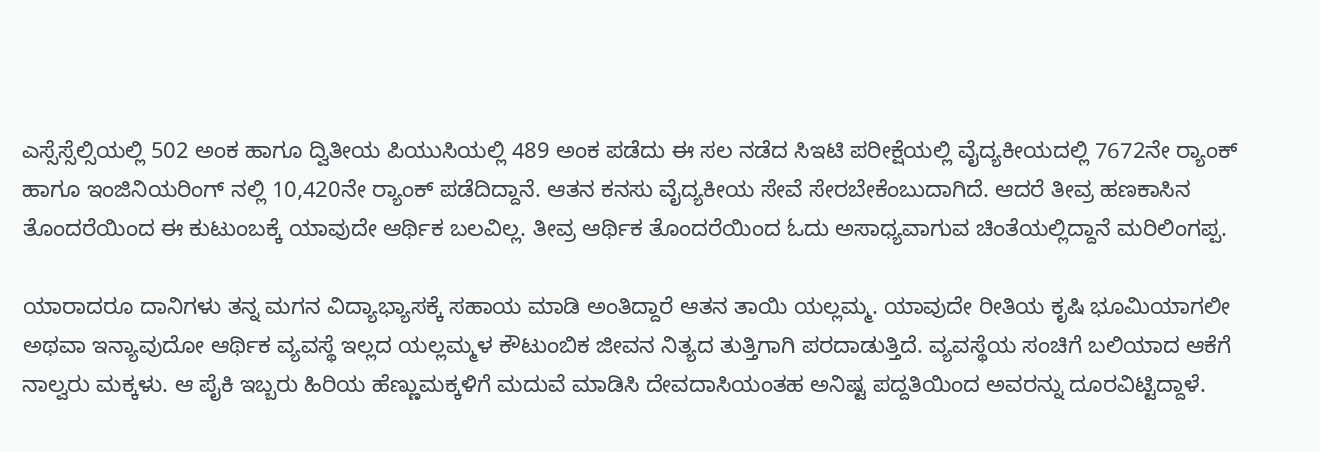ಎಸ್ಸೆಸ್ಸೆಲ್ಸಿಯಲ್ಲಿ 502 ಅಂಕ ಹಾಗೂ ದ್ವಿತೀಯ ಪಿಯುಸಿಯಲ್ಲಿ 489 ಅಂಕ ಪಡೆದು ಈ ಸಲ ನಡೆದ ಸಿಇಟಿ ಪರೀಕ್ಷೆಯಲ್ಲಿ ವೈದ್ಯಕೀಯದಲ್ಲಿ 7672ನೇ ರ‍್ಯಾಂಕ್ ಹಾಗೂ ಇಂಜಿನಿಯರಿಂಗ್ ನಲ್ಲಿ 10,420ನೇ ರ‍್ಯಾಂಕ್ ಪಡೆದಿದ್ದಾನೆ. ಆತನ ಕನಸು ವೈದ್ಯಕೀಯ ಸೇವೆ ಸೇರಬೇಕೆಂಬುದಾಗಿದೆ. ಆದರೆ ತೀವ್ರ ಹಣಕಾಸಿನ ತೊಂದರೆಯಿಂದ ಈ ಕುಟುಂಬಕ್ಕೆ ಯಾವುದೇ ಆರ್ಥಿಕ ಬಲವಿಲ್ಲ. ತೀವ್ರ ಆರ್ಥಿಕ ತೊಂದರೆಯಿಂದ ಓದು ಅಸಾಧ್ಯವಾಗುವ ಚಿಂತೆಯಲ್ಲಿದ್ದಾನೆ ಮರಿಲಿಂಗಪ್ಪ.

ಯಾರಾದರೂ ದಾನಿಗಳು ತನ್ನ ಮಗನ ವಿದ್ಯಾಭ್ಯಾಸಕ್ಕೆ ಸಹಾಯ ಮಾಡಿ ಅಂತಿದ್ದಾರೆ ಆತನ ತಾಯಿ ಯಲ್ಲಮ್ಮ. ಯಾವುದೇ ರೀತಿಯ ಕೃಷಿ ಭೂಮಿಯಾಗಲೀ ಅಥವಾ ಇನ್ಯಾವುದೋ ಆರ್ಥಿಕ ವ್ಯವಸ್ಥೆ ಇಲ್ಲದ ಯಲ್ಲಮ್ಮಳ ಕೌಟುಂಬಿಕ ಜೀವನ ನಿತ್ಯದ ತುತ್ತಿಗಾಗಿ ಪರದಾಡುತ್ತಿದೆ. ವ್ಯವಸ್ಥೆಯ ಸಂಚಿಗೆ ಬಲಿಯಾದ ಆಕೆಗೆ ನಾಲ್ವರು ಮಕ್ಕಳು. ಆ ಪೈಕಿ ಇಬ್ಬರು ಹಿರಿಯ ಹೆಣ್ಣುಮಕ್ಕಳಿಗೆ ಮದುವೆ ಮಾಡಿಸಿ ದೇವದಾಸಿಯಂತಹ ಅನಿಷ್ಟ ಪದ್ದತಿಯಿಂದ ಅವರನ್ನು ದೂರವಿಟ್ಟಿದ್ದಾಳೆ.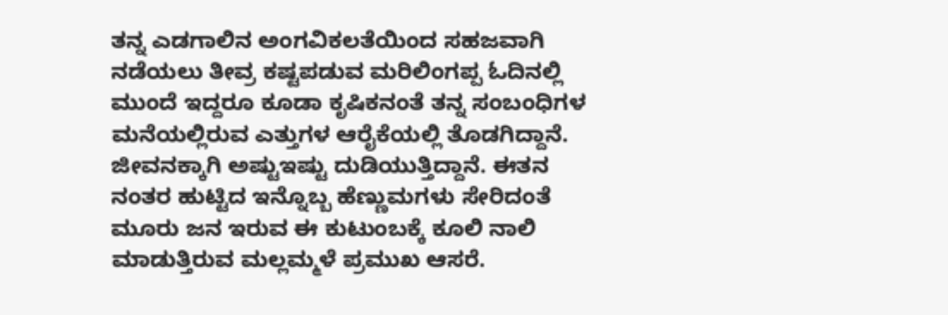ತನ್ನ ಎಡಗಾಲಿನ ಅಂಗವಿಕಲತೆಯಿಂದ ಸಹಜವಾಗಿ ನಡೆಯಲು ತೀವ್ರ ಕಷ್ಟಪಡುವ ಮರಿಲಿಂಗಪ್ಪ ಓದಿನಲ್ಲಿ ಮುಂದೆ ಇದ್ದರೂ ಕೂಡಾ ಕೃಷಿಕನಂತೆ ತನ್ನ ಸಂಬಂಧಿಗಳ ಮನೆಯಲ್ಲಿರುವ ಎತ್ತುಗಳ ಆರೈಕೆಯಲ್ಲಿ ತೊಡಗಿದ್ದಾನೆ. ಜೀವನಕ್ಕಾಗಿ ಅಷ್ಟುಇಷ್ಟು ದುಡಿಯುತ್ತಿದ್ದಾನೆ. ಈತನ ನಂತರ ಹುಟ್ಟಿದ ಇನ್ನೊಬ್ಬ ಹೆಣ್ಣುಮಗಳು ಸೇರಿದಂತೆ ಮೂರು ಜನ ಇರುವ ಈ ಕುಟುಂಬಕ್ಕೆ ಕೂಲಿ ನಾಲಿ ಮಾಡುತ್ತಿರುವ ಮಲ್ಲಮ್ಮಳೆ ಪ್ರಮುಖ ಆಸರೆ.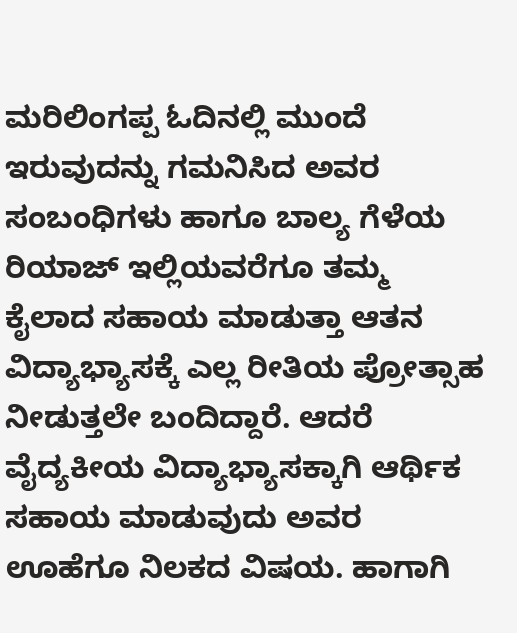ಮರಿಲಿಂಗಪ್ಪ ಓದಿನಲ್ಲಿ ಮುಂದೆ ಇರುವುದನ್ನು ಗಮನಿಸಿದ ಅವರ ಸಂಬಂಧಿಗಳು ಹಾಗೂ ಬಾಲ್ಯ ಗೆಳೆಯ ರಿಯಾಜ್ ಇಲ್ಲಿಯವರೆಗೂ ತಮ್ಮ ಕೈಲಾದ ಸಹಾಯ ಮಾಡುತ್ತಾ ಆತನ ವಿದ್ಯಾಭ್ಯಾಸಕ್ಕೆ ಎಲ್ಲ ರೀತಿಯ ಪ್ರೋತ್ಸಾಹ ನೀಡುತ್ತಲೇ ಬಂದಿದ್ದಾರೆ. ಆದರೆ ವೈದ್ಯಕೀಯ ವಿದ್ಯಾಭ್ಯಾಸಕ್ಕಾಗಿ ಆರ್ಥಿಕ ಸಹಾಯ ಮಾಡುವುದು ಅವರ ಊಹೆಗೂ ನಿಲಕದ ವಿಷಯ. ಹಾಗಾಗಿ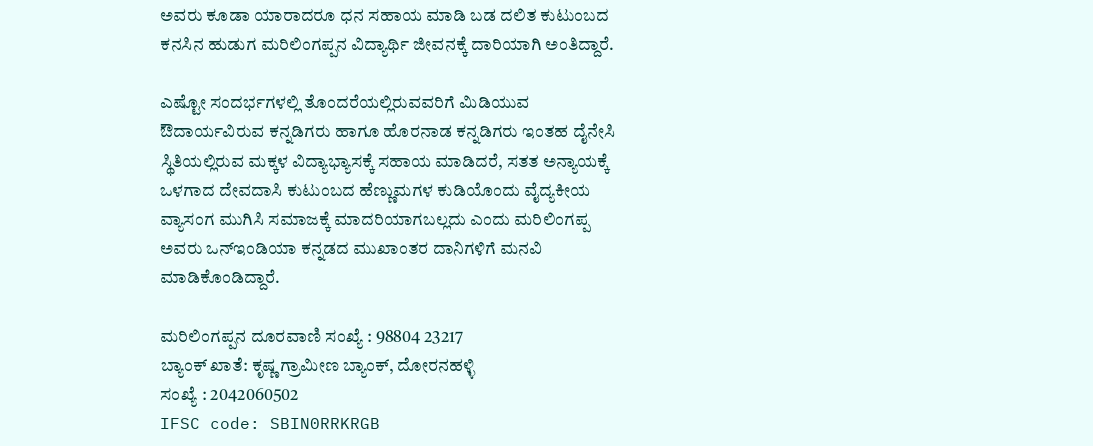ಅವರು ಕೂಡಾ ಯಾರಾದರೂ ಧನ ಸಹಾಯ ಮಾಡಿ ಬಡ ದಲಿತ ಕುಟುಂಬದ ಕನಸಿನ ಹುಡುಗ ಮರಿಲಿಂಗಪ್ಪನ ವಿದ್ಯಾರ್ಥಿ ಜೀವನಕ್ಕೆ ದಾರಿಯಾಗಿ ಅಂತಿದ್ದಾರೆ.

ಎಷ್ಟೋ ಸಂದರ್ಭಗಳಲ್ಲಿ ತೊಂದರೆಯಲ್ಲಿರುವವರಿಗೆ ಮಿಡಿಯುವ ಔದಾರ್ಯವಿರುವ ಕನ್ನಡಿಗರು ಹಾಗೂ ಹೊರನಾಡ ಕನ್ನಡಿಗರು ಇಂತಹ ದೈನೇಸಿ ಸ್ಥಿತಿಯಲ್ಲಿರುವ ಮಕ್ಕಳ ವಿದ್ಯಾಭ್ಯಾಸಕ್ಕೆ ಸಹಾಯ ಮಾಡಿದರೆ, ಸತತ ಅನ್ಯಾಯಕ್ಕೆ ಒಳಗಾದ ದೇವದಾಸಿ ಕುಟುಂಬದ ಹೆಣ್ಣುಮಗಳ ಕುಡಿಯೊಂದು ವೈದ್ಯಕೀಯ ವ್ಯಾಸಂಗ ಮುಗಿಸಿ ಸಮಾಜಕ್ಕೆ ಮಾದರಿಯಾಗಬಲ್ಲದು ಎಂದು ಮರಿಲಿಂಗಪ್ಪ ಅವರು ಒನ್ಇಂಡಿಯಾ ಕನ್ನಡದ ಮುಖಾಂತರ ದಾನಿಗಳಿಗೆ ಮನವಿ ಮಾಡಿಕೊಂಡಿದ್ದಾರೆ.

ಮರಿಲಿಂಗಪ್ಪನ ದೂರವಾಣಿ ಸಂಖ್ಯೆ : 98804 23217
ಬ್ಯಾಂಕ್ ಖಾತೆ: ಕೃಷ್ಣ ಗ್ರಾಮೀಣ ಬ್ಯಾಂಕ್, ದೋರನಹಳ್ಳಿ
ಸಂಖ್ಯೆ : 2042060502
IFSC code: SBIN0RRKRGB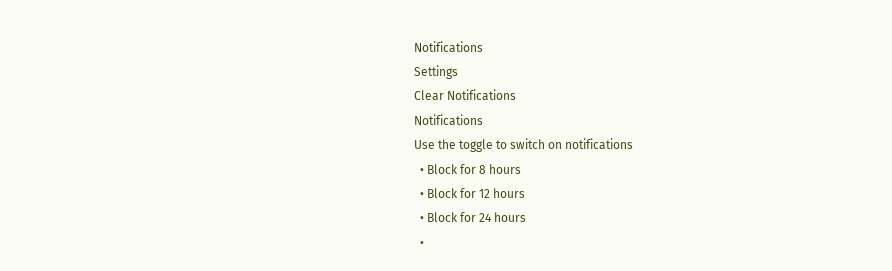Notifications
Settings
Clear Notifications
Notifications
Use the toggle to switch on notifications
  • Block for 8 hours
  • Block for 12 hours
  • Block for 24 hours
  •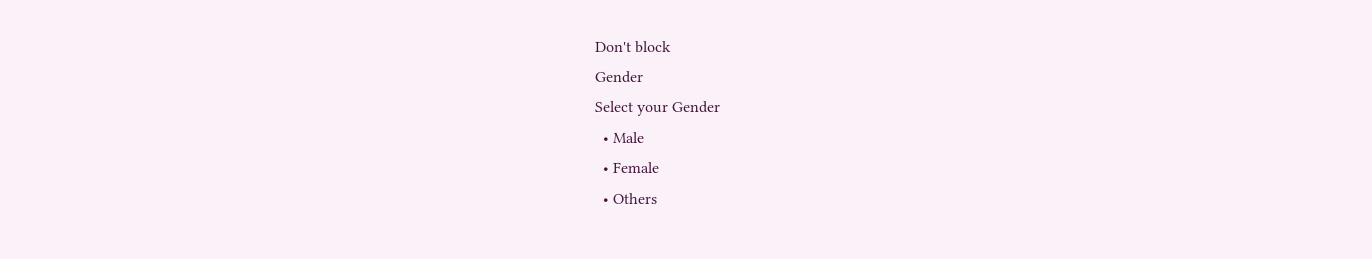Don't block
Gender
Select your Gender
  • Male
  • Female
  • Others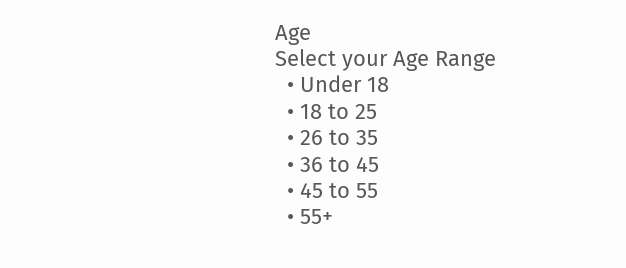Age
Select your Age Range
  • Under 18
  • 18 to 25
  • 26 to 35
  • 36 to 45
  • 45 to 55
  • 55+